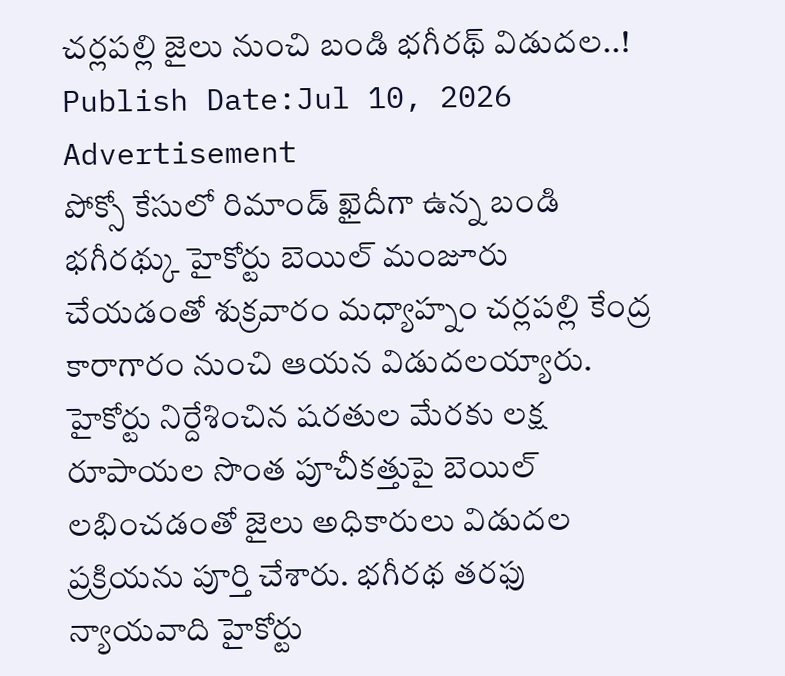చర్లపల్లి జైలు నుంచి బండి భగీరథ్ విడుదల..!
Publish Date:Jul 10, 2026
Advertisement
పోక్సో కేసులో రిమాండ్ ఖైదీగా ఉన్న బండి భగీరథ్కు హైకోర్టు బెయిల్ మంజూరు చేయడంతో శుక్రవారం మధ్యాహ్నం చర్లపల్లి కేంద్ర కారాగారం నుంచి ఆయన విడుదలయ్యారు. హైకోర్టు నిర్దేశించిన షరతుల మేరకు లక్ష రూపాయల సొంత పూచీకత్తుపై బెయిల్ లభించడంతో జైలు అధికారులు విడుదల ప్రక్రియను పూర్తి చేశారు. భగీరథ తరఫు న్యాయవాది హైకోర్టు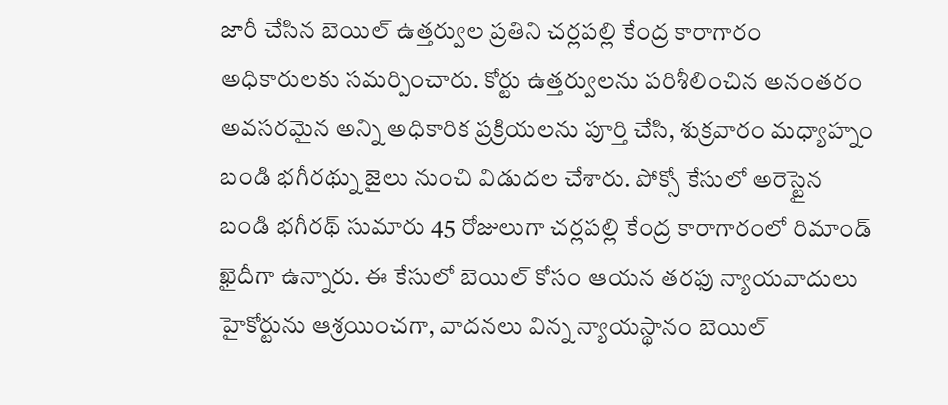జారీ చేసిన బెయిల్ ఉత్తర్వుల ప్రతిని చర్లపల్లి కేంద్ర కారాగారం అధికారులకు సమర్పించారు. కోర్టు ఉత్తర్వులను పరిశీలించిన అనంతరం అవసరమైన అన్ని అధికారిక ప్రక్రియలను పూర్తి చేసి, శుక్రవారం మధ్యాహ్నం బండి భగీరథ్ను జైలు నుంచి విడుదల చేశారు. పోక్సో కేసులో అరెస్టైన బండి భగీరథ్ సుమారు 45 రోజులుగా చర్లపల్లి కేంద్ర కారాగారంలో రిమాండ్ ఖైదీగా ఉన్నారు. ఈ కేసులో బెయిల్ కోసం ఆయన తరఫు న్యాయవాదులు హైకోర్టును ఆశ్రయించగా, వాదనలు విన్న న్యాయస్థానం బెయిల్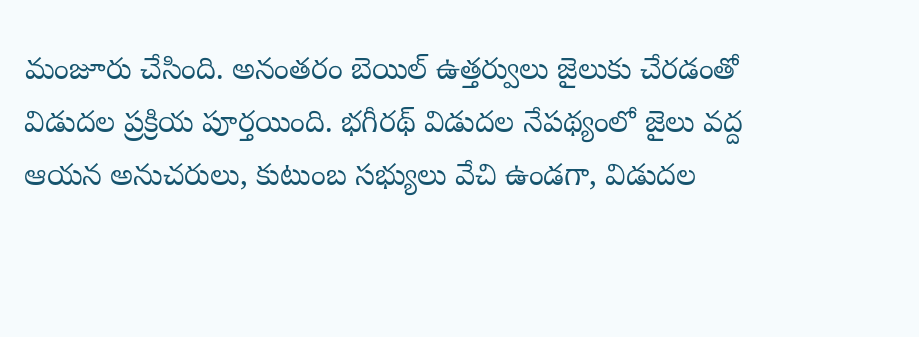మంజూరు చేసింది. అనంతరం బెయిల్ ఉత్తర్వులు జైలుకు చేరడంతో విడుదల ప్రక్రియ పూర్తయింది. భగీరథ్ విడుదల నేపథ్యంలో జైలు వద్ద ఆయన అనుచరులు, కుటుంబ సభ్యులు వేచి ఉండగా, విడుదల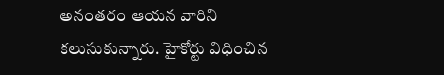అనంతరం ఆయన వారిని కలుసుకున్నారు. హైకోర్టు విధించిన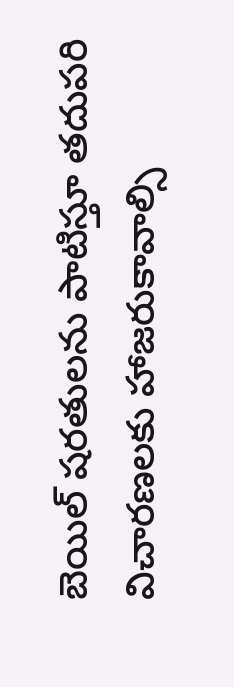బెయిల్ షరతులను పాటిస్తూ తదుపరి విచారణలకు హాజరుకావాల్సి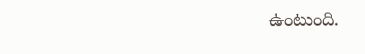ఉంటుంది.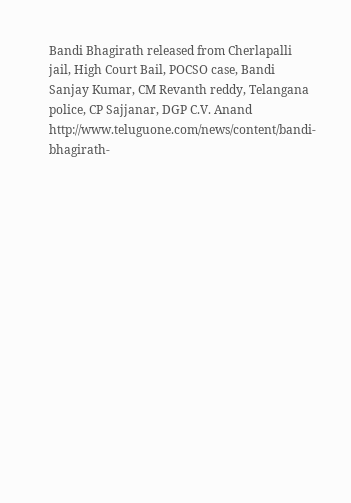Bandi Bhagirath released from Cherlapalli jail, High Court Bail, POCSO case, Bandi Sanjay Kumar, CM Revanth reddy, Telangana police, CP Sajjanar, DGP C.V. Anand
http://www.teluguone.com/news/content/bandi-bhagirath-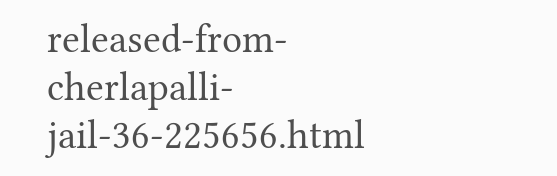released-from-cherlapalli-jail-36-225656.html